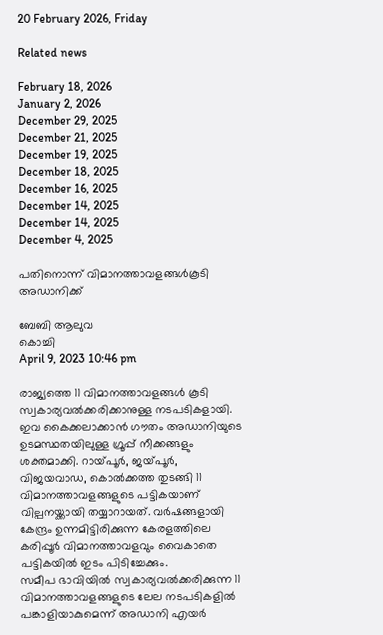20 February 2026, Friday

Related news

February 18, 2026
January 2, 2026
December 29, 2025
December 21, 2025
December 19, 2025
December 18, 2025
December 16, 2025
December 14, 2025
December 14, 2025
December 4, 2025

പതിനൊന്ന് വിമാനത്താവളങ്ങള്‍കൂടി അഡാനിക്ക്

ബേബി ആലുവ
കൊച്ചി
April 9, 2023 10:46 pm

രാജ്യത്തെ 11 വിമാനത്താവളങ്ങൾ കൂടി സ്വകാര്യവല്‍ക്കരിക്കാനുള്ള നടപടികളായി. ഇവ കൈക്കലാക്കാൻ ഗൗതം അഡാനിയുടെ ഉടമസ്ഥതയിലുള്ള ഗ്രൂപ്പ് നീക്കങ്ങളും ശക്തമാക്കി. റായ‌്പൂർ, ജയ‌്പൂർ, വിജയവാഡ, കൊൽക്കത്ത തുടങ്ങി 11 വിമാനത്താവളങ്ങളുടെ പട്ടികയാണ് വില്പനയ്ക്കായി തയ്യാറായത്. വർഷങ്ങളായി കേന്ദ്രം ഉന്നമിട്ടിരിക്കുന്ന കേരളത്തിലെ കരിപ്പൂർ വിമാനത്താവളവും വൈകാതെ പട്ടികയിൽ ഇടം പിടിച്ചേക്കും.
സമീപ ഭാവിയിൽ സ്വകാര്യവല്‍ക്കരിക്കുന്ന 11 വിമാനത്താവളങ്ങളുടെ ലേല നടപടികളിൽ പങ്കാളിയാകുമെന്ന് അഡാനി എയർ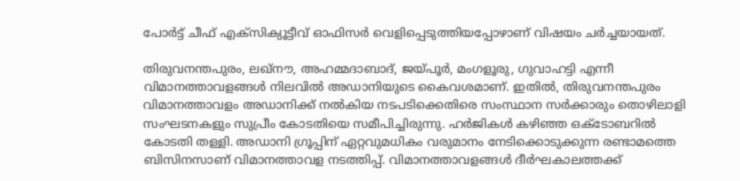പോർട്ട് ചീഫ് എക്സിക്യൂട്ടീവ് ഓഫിസർ വെളിപ്പെടുത്തിയപ്പോഴാണ് വിഷയം ചർച്ചയായത്.

തിരുവനന്തപുരം, ലഖ്നൗ, അഹമ്മദാബാദ്, ജയ്പൂർ, മംഗളൂരു, ഗുവാഹട്ടി എന്നീ വിമാനത്താവളങ്ങൾ നിലവിൽ അഡാനിയുടെ കൈവശമാണ്. ഇതിൽ, തിരുവനന്തപുരം വിമാനത്താവളം അഡാനിക്ക് നൽകിയ നടപടിക്കെതിരെ സംസ്ഥാന സർക്കാരും തൊഴിലാളി സംഘടനകളും സുപ്രീം കോടതിയെ സമീപിച്ചിരുന്നു. ഹർജികൾ കഴിഞ്ഞ ഒക്ടോബറിൽ കോടതി തള്ളി. അഡാനി ഗ്രൂപ്പിന് ഏറ്റവുമധികം വരുമാനം നേടിക്കൊടുക്കുന്ന രണ്ടാമത്തെ ബിസിനസാണ് വിമാനത്താവള നടത്തിപ്പ്. വിമാനത്താവളങ്ങൾ ദീർഘകാലത്തക്ക്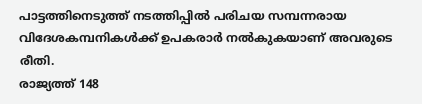പാട്ടത്തിനെടുത്ത് നടത്തിപ്പിൽ പരിചയ സമ്പന്നരായ വിദേശകമ്പനികൾക്ക് ഉപകരാർ നൽകുകയാണ് അവരുടെ രീതി.
രാജ്യത്ത് 148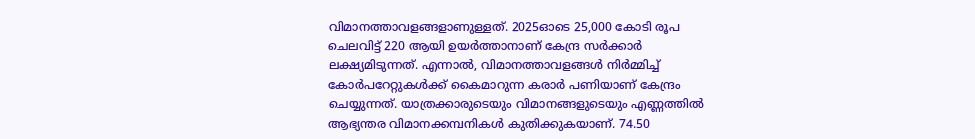വിമാനത്താവളങ്ങളാണുള്ളത്. 2025ഓടെ 25,000 കോടി രൂപ ചെലവിട്ട് 220 ആയി ഉയർത്താനാണ് കേന്ദ്ര സർക്കാർ ലക്ഷ്യമിടുന്നത്. എന്നാൽ, വിമാനത്താവളങ്ങൾ നിർമ്മിച്ച് കോർപറേറ്റുകൾക്ക് കൈമാറുന്ന കരാർ പണിയാണ് കേന്ദ്രം ചെയ്യുന്നത്. യാത്രക്കാരുടെയും വിമാനങ്ങളുടെയും എണ്ണത്തിൽ ആഭ്യന്തര വിമാനക്കമ്പനികൾ കുതിക്കുകയാണ്. 74.50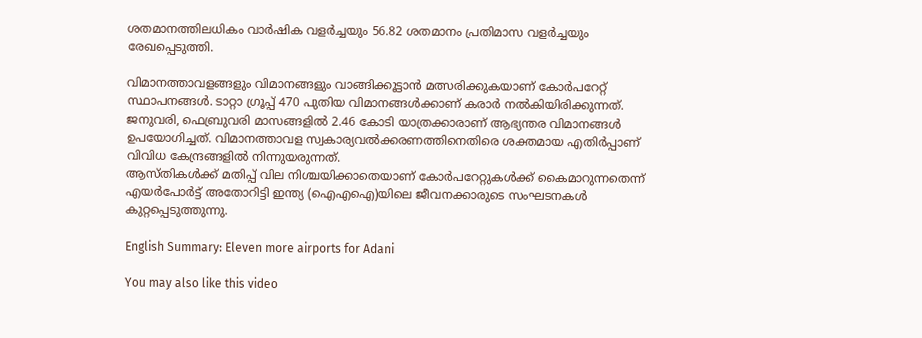ശതമാനത്തിലധികം വാർഷിക വളർച്ചയും 56.82 ശതമാനം പ്രതിമാസ വളർച്ചയും രേഖപ്പെടുത്തി.

വിമാനത്താവളങ്ങളും വിമാനങ്ങളും വാങ്ങിക്കൂട്ടാൻ മത്സരിക്കുകയാണ് കോർപറേറ്റ് സ്ഥാപനങ്ങൾ. ടാറ്റാ ഗ്രൂപ്പ് 470 പുതിയ വിമാനങ്ങൾക്കാണ് കരാർ നൽകിയിരിക്കുന്നത്. ജനുവരി, ഫെബ്രുവരി മാസങ്ങളിൽ 2.46 കോടി യാത്രക്കാരാണ് ആഭ്യന്തര വിമാനങ്ങൾ ഉപയോഗിച്ചത്. വിമാനത്താവള സ്വകാര്യവല്‍ക്കരണത്തിനെതിരെ ശക്തമായ എതിർപ്പാണ് വിവിധ കേന്ദ്രങ്ങളിൽ നിന്നുയരുന്നത്.
ആസ്തികൾക്ക് മതിപ്പ് വില നിശ്ചയിക്കാതെയാണ് കോർപറേറ്റുകൾക്ക് കൈമാറുന്നതെന്ന് എയർപോർട്ട് അതോറിട്ടി ഇന്ത്യ (ഐഎഐ)യിലെ ജീവനക്കാരുടെ സംഘടനകൾ കുറ്റപ്പെടുത്തുന്നു.

English Summary: Eleven more airports for Adani

You may also like this video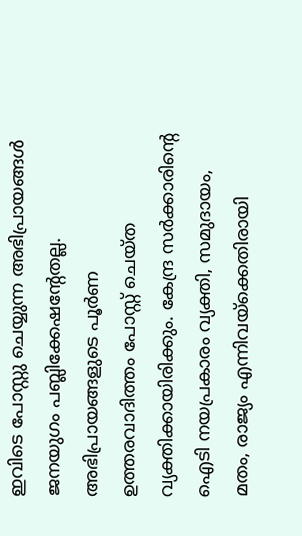ഇവിടെ പോസ്റ്റു ചെയ്യുന്ന അഭിപ്രായങ്ങള്‍ ജനയുഗം പബ്ലിക്കേഷന്റേതല്ല. അഭിപ്രായങ്ങളുടെ പൂര്‍ണ ഉത്തരവാദിത്തം പോസ്റ്റ് ചെയ്ത വ്യക്തിക്കായിരിക്കും. കേന്ദ്ര സര്‍ക്കാരിന്റെ ഐടി നയപ്രകാരം വ്യക്തി, സമുദായം, മതം, രാജ്യം എന്നിവയ്‌ക്കെതിരായി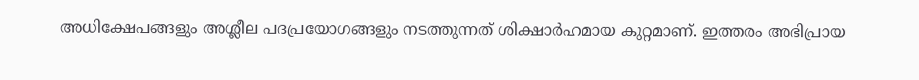അധിക്ഷേപങ്ങളും അശ്ലീല പദപ്രയോഗങ്ങളും നടത്തുന്നത് ശിക്ഷാര്‍ഹമായ കുറ്റമാണ്. ഇത്തരം അഭിപ്രായ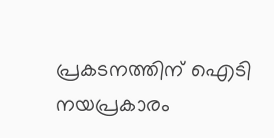പ്രകടനത്തിന് ഐടി നയപ്രകാരം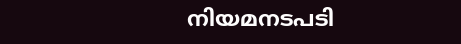നിയമനടപടി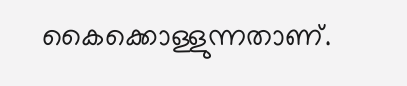കൈക്കൊള്ളുന്നതാണ്.